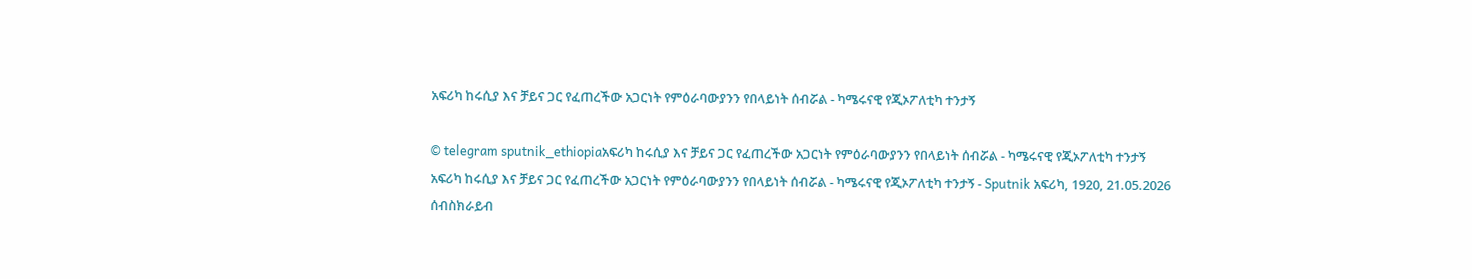አፍሪካ ከሩሲያ እና ቻይና ጋር የፈጠረችው አጋርነት የምዕራባውያንን የበላይነት ሰብሯል - ካሜሩናዊ የጂኦፖለቲካ ተንታኝ

© telegram sputnik_ethiopiaአፍሪካ ከሩሲያ እና ቻይና ጋር የፈጠረችው አጋርነት የምዕራባውያንን የበላይነት ሰብሯል - ካሜሩናዊ የጂኦፖለቲካ ተንታኝ
አፍሪካ ከሩሲያ እና ቻይና ጋር የፈጠረችው አጋርነት የምዕራባውያንን የበላይነት ሰብሯል - ካሜሩናዊ የጂኦፖለቲካ ተንታኝ - Sputnik አፍሪካ, 1920, 21.05.2026
ሰብስክራይብ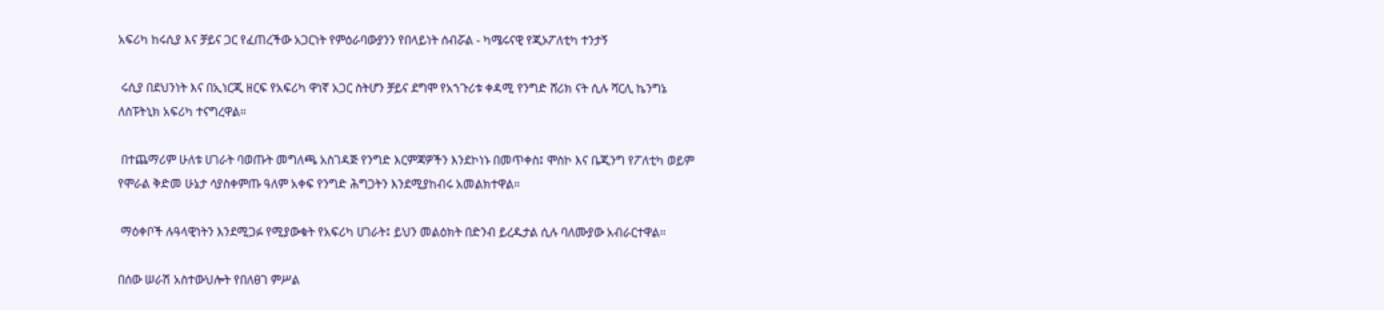አፍሪካ ከሩሲያ እና ቻይና ጋር የፈጠረችው አጋርነት የምዕራባውያንን የበላይነት ሰብሯል - ካሜሩናዊ የጂኦፖለቲካ ተንታኝ

 ሩሲያ በደህንነት እና በኢነርጂ ዘርፍ የአፍሪካ ዋነኛ አጋር ስትሆን ቻይና ደግሞ የአኀጉሪቱ ቀዳሚ የንግድ ሸሪክ ናት ሲሉ ሻርሊ ኬንግኔ ለስፑትኒክ አፍሪካ ተናግረዋል።

 በተጨማሪም ሁለቱ ሀገራት ባወጡት መግለጫ አስገዳጅ የንግድ እርምጃዎችን እንደኮነኑ በመጥቀስ፤ ሞስኮ እና ቤጂንግ የፖለቲካ ወይም የሞራል ቅድመ ሁኔታ ሳያስቀምጡ ዓለም አቀፍ የንግድ ሕግጋትን እንደሚያከብሩ አመልክተዋል።

 ማዕቀቦች ሉዓላዊነትን እንደሚጋፉ የሚያውቁት የአፍሪካ ሀገራት፤ ይህን መልዕክት በድንብ ይረዱታል ሲሉ ባለሙያው አብራርተዋል።

በሰው ሠራሽ አስተውህሎት የበለፀገ ምሥል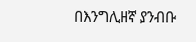በእንግሊዘኛ ያንብቡ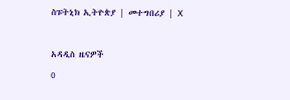ስፑትኒክ ኢትዮጵያ | መተግበሪያ | X

አዳዲስ ዜናዎች
0